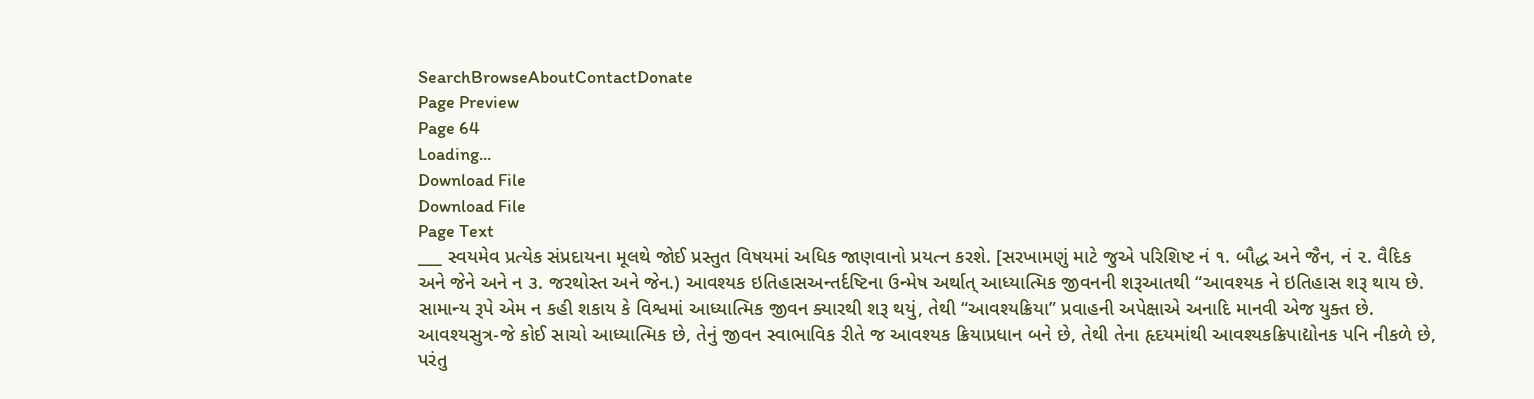SearchBrowseAboutContactDonate
Page Preview
Page 64
Loading...
Download File
Download File
Page Text
___ સ્વયમેવ પ્રત્યેક સંપ્રદાયના મૂલથે જોઈ પ્રસ્તુત વિષયમાં અધિક જાણવાનો પ્રયત્ન કરશે. [સરખામણું માટે જુએ પરિશિષ્ટ નં ૧. બૌદ્ધ અને જૈન, નં ૨. વૈદિક અને જેને અને ન ૩. જરથોસ્ત અને જેન.) આવશ્યક ઇતિહાસઅન્તર્દષ્ટિના ઉન્મેષ અર્થાત્ આધ્યાત્મિક જીવનની શરૂઆતથી “આવશ્યક ને ઇતિહાસ શરૂ થાય છે. સામાન્ય રૂપે એમ ન કહી શકાય કે વિશ્વમાં આધ્યાત્મિક જીવન ક્યારથી શરૂ થયું, તેથી “આવશ્યક્રિયા” પ્રવાહની અપેક્ષાએ અનાદિ માનવી એજ યુક્ત છે. આવશ્યસુત્ર-જે કોઈ સાચો આધ્યાત્મિક છે, તેનું જીવન સ્વાભાવિક રીતે જ આવશ્યક ક્રિયાપ્રધાન બને છે, તેથી તેના હૃદયમાંથી આવશ્યકક્રિપાદ્યોનક પનિ નીકળે છે, પરંતુ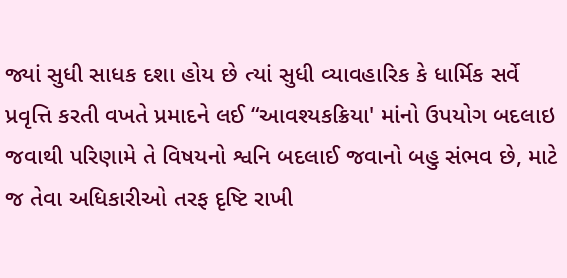જ્યાં સુધી સાધક દશા હોય છે ત્યાં સુધી વ્યાવહારિક કે ધાર્મિક સર્વે પ્રવૃત્તિ કરતી વખતે પ્રમાદને લઈ “આવશ્યકક્રિયા' માંનો ઉપયોગ બદલાઇ જવાથી પરિણામે તે વિષયનો શ્વનિ બદલાઈ જવાનો બહુ સંભવ છે, માટે જ તેવા અધિકારીઓ તરફ દૃષ્ટિ રાખી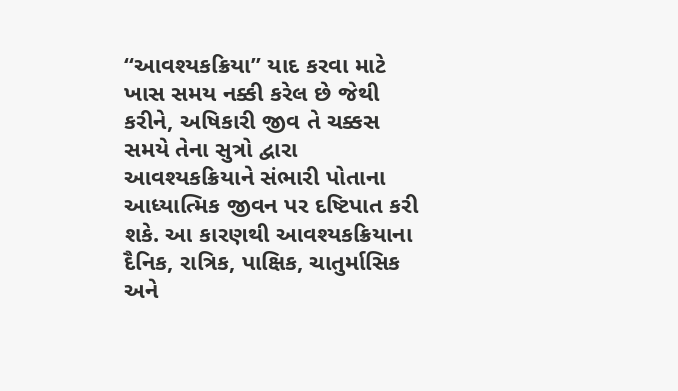“આવશ્યકક્રિયા” યાદ કરવા માટે ખાસ સમય નક્કી કરેલ છે જેથી કરીને, અષિકારી જીવ તે ચક્કસ સમયે તેના સુત્રો દ્વારા આવશ્યકક્રિયાને સંભારી પોતાના આધ્યાત્મિક જીવન પર દષ્ટિપાત કરી શકે. આ કારણથી આવશ્યકક્રિયાના દૈનિક, રાત્રિક, પાક્ષિક, ચાતુર્માસિક અને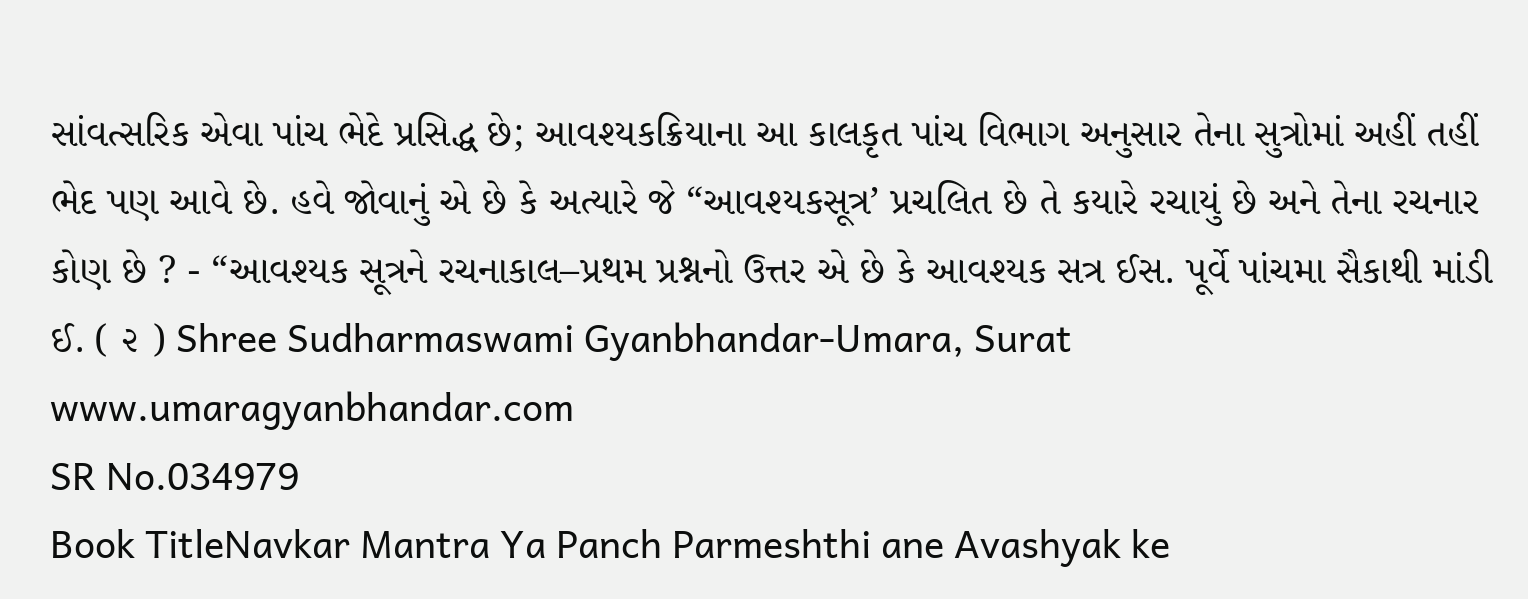સાંવત્સરિક એવા પાંચ ભેદે પ્રસિદ્ધ છે; આવશ્યકક્રિયાના આ કાલકૃત પાંચ વિભાગ અનુસાર તેના સુત્રોમાં અહીં તહીં ભેદ પણ આવે છે. હવે જોવાનું એ છે કે અત્યારે જે “આવશ્યકસૂત્ર’ પ્રચલિત છે તે કયારે રચાયું છે અને તેના રચનાર કોણ છે ? - “આવશ્યક સૂત્રને રચનાકાલ–પ્રથમ પ્રશ્નનો ઉત્તર એ છે કે આવશ્યક સત્ર ઈસ. પૂર્વે પાંચમા સૈકાથી માંડી ઈ. ( ૨ ) Shree Sudharmaswami Gyanbhandar-Umara, Surat www.umaragyanbhandar.com
SR No.034979
Book TitleNavkar Mantra Ya Panch Parmeshthi ane Avashyak ke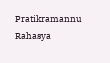Pratikramannu Rahasya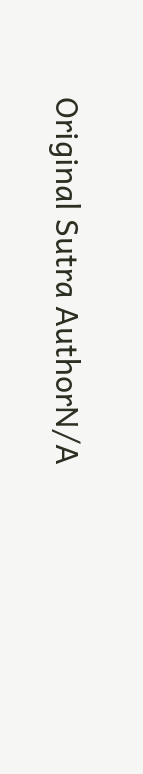Original Sutra AuthorN/A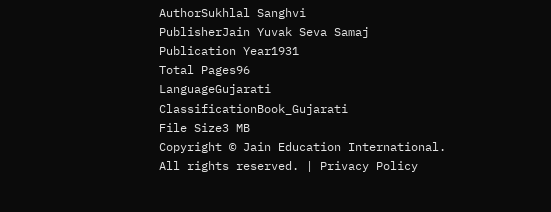AuthorSukhlal Sanghvi
PublisherJain Yuvak Seva Samaj
Publication Year1931
Total Pages96
LanguageGujarati
ClassificationBook_Gujarati
File Size3 MB
Copyright © Jain Education International. All rights reserved. | Privacy Policy